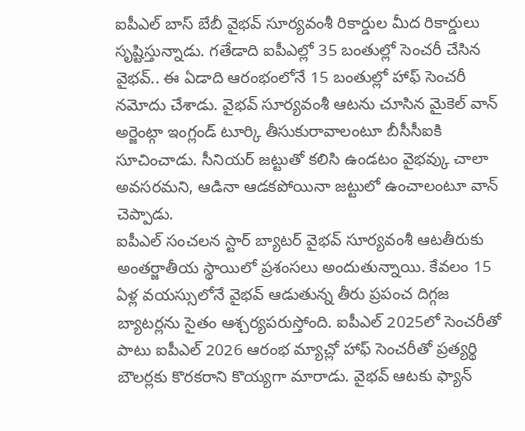ఐపీఎల్ బాస్ బేబీ వైభవ్ సూర్యవంశీ రికార్డుల మీద రికార్డులు సృష్టిస్తున్నాడు. గతేడాది ఐపీఎల్లో 35 బంతుల్లో సెంచరీ చేసిన వైభవ్.. ఈ ఏడాది ఆరంభంలోనే 15 బంతుల్లో హాఫ్ సెంచరీ నమోదు చేశాడు. వైభవ్ సూర్యవంశీ ఆటను చూసిన మైకెల్ వాన్ అర్జెంట్గా ఇంగ్లండ్ టూర్కి తీసుకురావాలంటూ బీసీసీఐకి సూచించాడు. సీనియర్ జట్టుతో కలిసి ఉండటం వైభవ్కు చాలా అవసరమని, ఆడినా ఆడకపోయినా జట్టులో ఉంచాలంటూ వాన్ చెప్పాడు.
ఐపీఎల్ సంచలన స్టార్ బ్యాటర్ వైభవ్ సూర్యవంశీ ఆటతీరుకు అంతర్జాతీయ స్థాయిలో ప్రశంసలు అందుతున్నాయి. కేవలం 15 ఏళ్ల వయస్సులోనే వైభవ్ ఆడుతున్న తీరు ప్రపంచ దిగ్గజ బ్యాటర్లను సైతం ఆశ్చర్యపరుస్తోంది. ఐపీఎల్ 2025లో సెంచరీతో పాటు ఐపీఎల్ 2026 ఆరంభ మ్యాచ్లో హాఫ్ సెంచరీతో ప్రత్యర్థి బౌలర్లకు కొరకరాని కొయ్యగా మారాడు. వైభవ్ ఆటకు ఫ్యాన్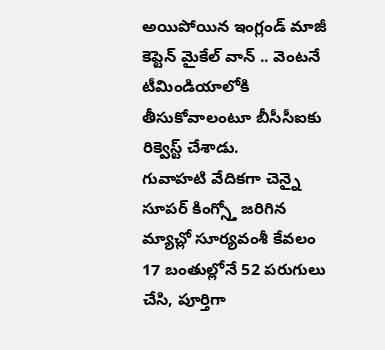అయిపోయిన ఇంగ్లండ్ మాజీ కెప్టెన్ మైకేల్ వాన్ .. వెంటనే టీమిండియాలోకి తీసుకోవాలంటూ బీసీసీఐకు రిక్వెస్ట్ చేశాడు.
గువాహటి వేదికగా చెన్నై సూపర్ కింగ్స్తో జరిగిన మ్యాచ్లో సూర్యవంశీ కేవలం 17 బంతుల్లోనే 52 పరుగులు చేసి, పూర్తిగా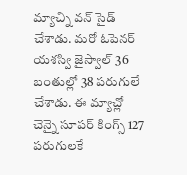మ్యాచ్ని వన్ సైడ్ చేశాడు. మరో ఓపెనర్ యశస్వి జైస్వాల్ 36 బంతుల్లో 38 పరుగులే చేశాడు. ఈ మ్యాచ్లో చెన్నై సూపర్ కింగ్స్ 127 పరుగులకే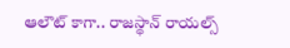ఆలౌట్ కాగా.. రాజస్థాన్ రాయల్స్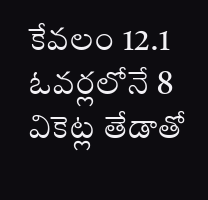కేవలం 12.1 ఓవర్లలోనే 8 వికెట్ల తేడాతో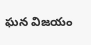ఘన విజయం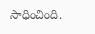సాధించింది.